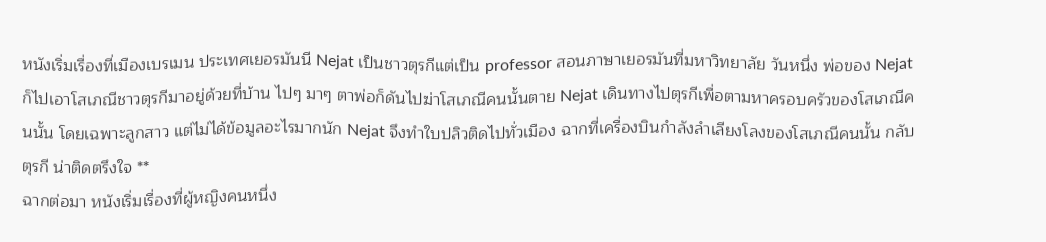หนังเริ่มเรื่องที่เมืองเบรเมน ประเทศเยอรมันนี Nejat เป็นชาวตุรกีแต่เป็น professor สอนภาษาเยอรมันที่มหาวิทยาลัย วันหนึ่ง พ่อของ Nejat ก็ไปเอาโสเภณีชาวตุรกีมาอยู่ด้วยที่บ้าน ไปๆ มาๆ ตาพ่อก็ดันไปฆ่าโสเภณีคนนั้นตาย Nejat เดินทางไปตุรกีเพื่อตามหาครอบครัวของโสเภณีคนนั้น โดยเฉพาะลูกสาว แต่ไม่ได้ข้อมูลอะไรมากนัก Nejat จึงทำใบปลิวติดไปทั่วเมือง ฉากที่เครื่องบินกำลังลำเลียงโลงของโสเภณีคนนั้น กลับตุรกี น่าติดตรึงใจ **
ฉากต่อมา หนังเริ่มเรื่องที่ผู้หญิงคนหนึ่ง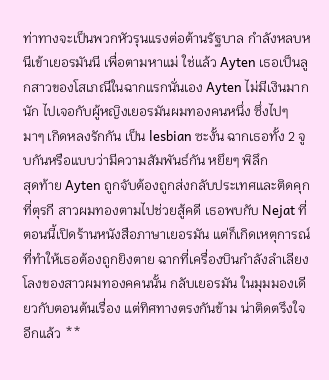ท่าทางจะเป็นพวกหัวรุนแรงต่อต้านรัฐบาล กำลังหลบหนีเข้าเยอรมันนี เพื่อตามหาแม่ ใช่แล้ว Ayten เธอเป็นลูกสาวของโสเภณีในฉากแรกนั่นเอง Ayten ไม่มีเงินมากนัก ไปเจอกับผู้หญิงเยอรมันผมทองคนหนึ่ง ซึ่งไปๆ มาๆ เกิดหลงรักกัน เป็น lesbian ซะงั้น ฉากเธอทั้ง 2 จูบกันหรือแบบว่ามีความสัมพันธ์กัน หยึยๆ พิลึก
สุดท้าย Ayten ถูกจับต้องถูกส่งกลับประเทศและติดคุกที่ตุรกี สาวผมทองตามไปช่วยสู้คดี เธอพบกับ Nejat ที่ตอนนี้เปิดร้านหนังสือภาษาเยอรมัน แต่ก็เกิดเหตุการณ์ที่ทำให้เธอต้องถูกยิงตาย ฉากที่เครื่องบินกำลังลำเลียงโลงของสาวผมทองคคนนั้น กลับเยอรมัน ในมุมมองเดียวกับตอนต้นเรื่อง แต่ทิศทางตรงกันข้าม น่าติดตรึงใจอีกแล้ว **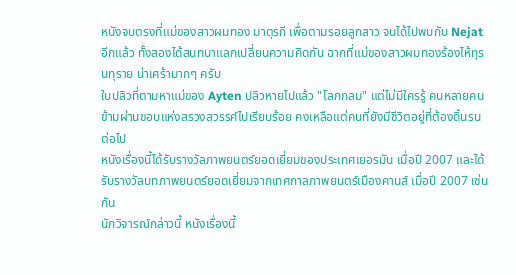หนังจบตรงที่แม่ของสาวผมทอง มาตุรกี เพื่อตามรอยลูกสาว จนได้ไปพบกับ Nejat อีกแล้ว ทั้งสองได้สนทนาแลกเปลี่ยนความคิดกัน ฉากที่แม่ของสาวผมทองร้องไห้ทุรนทุราย น่าเศร้ามากๆ ครับ
ใบปลิวที่ตามหาแม่ของ Ayten ปลิวหายไปแล้ว "โลกกลม" แต่ไม่มีใครรู้ คนหลายคนข้ามผ่านขอบแห่งสรวงสวรรค์ไปเรียบร้อย คงเหลือแต่คนที่ยังมีชีวิตอยู่ที่ต้องดิ้นรนต่อไป
หนังเรื่องนี้ได้รับรางวัลภาพยนตร์ยอดเยี่ยมของประเทศเยอรมัน เมื่อปี 2007 และได้รับรางวัลบทภาพยนตร์ยอดเยี่ยมจากเทศกาลภาพยนตร์เมืองคานส์ เมื่อปี 2007 เช่นกัน
นักวิจารณ์กล่าวนี้ หนังเรื่องนี้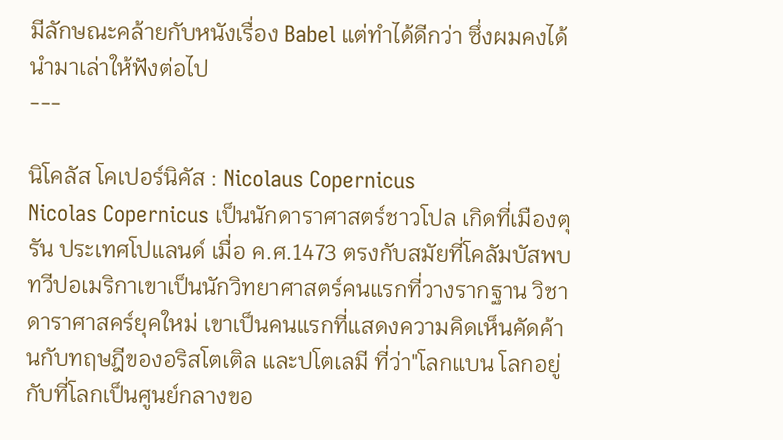มีลักษณะคล้ายกับหนังเรื่อง Babel แต่ทำได้ดีกว่า ซึ่งผมคงได้นำมาเล่าให้ฟังต่อไป
---

นิโคลัส โคเปอร์นิคัส : Nicolaus Copernicus
Nicolas Copernicus เป็นนักดาราศาสตร์ชาวโปล เกิดที่เมืองตุรัน ประเทศโปแลนด์ เมื่อ ค.ศ.1473 ตรงกับสมัยที่โคลัมบัสพบทวีปอเมริกาเขาเป็นนักวิทยาศาสตร์คนแรกที่วางรากฐาน วิชาดาราศาสคร์ยุคใหม่ เขาเป็นคนแรกที่แสดงความคิดเห็นคัดค้านกับทฤษฎีของอริสโตเติล และปโตเลมี ที่ว่า"โลกแบน โลกอยู่กับที่โลกเป็นศูนย์กลางขอ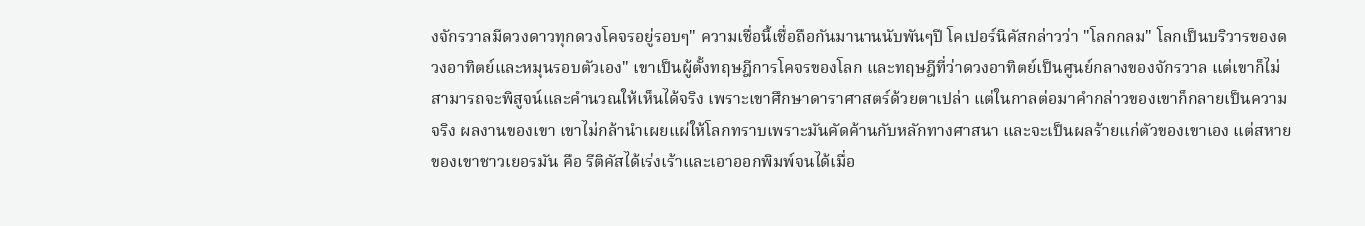งจักรวาลมีดวงดาวทุกดวงโคจรอยู่รอบๆ" ความเชื่อนี้เชื่อถือกันมานานนับพันๆปี โคเปอร์นิคัสกล่าวว่า "โลกกลม" โลกเป็นบริวารของดวงอาทิตย์และหมุนรอบตัวเอง" เขาเป็นผู้ตั้งทฤษฎีการโคจรของโลก และทฤษฎีที่ว่าดวงอาทิตย์เป็นศูนย์กลางของจักรวาล แต่เขาก็ไม่สามารถจะพิสูจน์และคำนวณให้เห็นได้จริง เพราะเขาศึกษาดาราศาสตร์ด้วยตาเปล่า แต่ในกาลต่อมาคำกล่าวของเขาก็กลายเป็นความจริง ผลงานของเขา เขาไม่กล้านำเผยแผ่ให้โลกทราบเพราะมันคัดค้านกับหลักทางศาสนา และจะเป็นผลร้ายแก่ตัวของเขาเอง แต่สหายของเขาชาวเยอรมัน คือ รีติคัสได้เร่งเร้าและเอาออกพิมพ์จนได้เมื่อ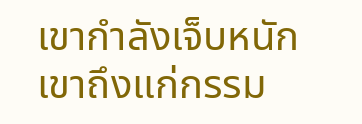เขากำลังเจ็บหนัก เขาถึงแก่กรรม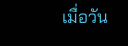เมื่อวัน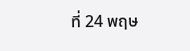ที่ 24 พฤษ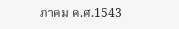ภาคม ค.ศ.1543